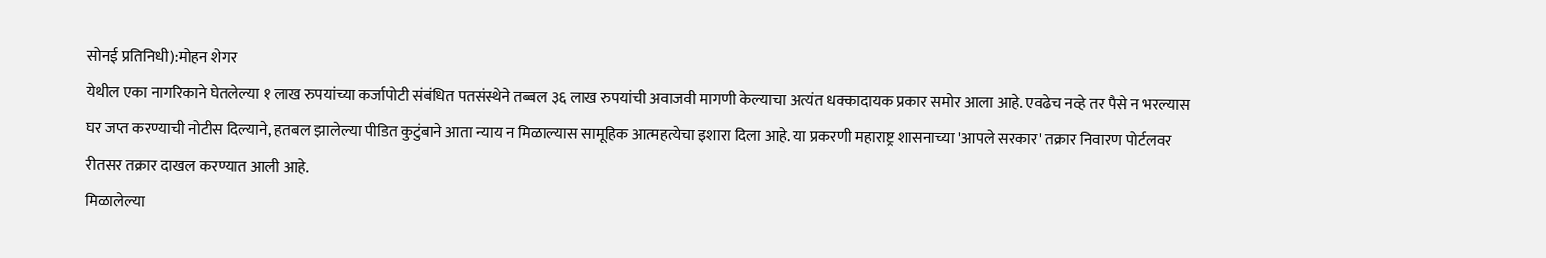सोनई प्रतिनिधी):मोहन शेगर
येथील एका नागरिकाने घेतलेल्या १ लाख रुपयांच्या कर्जापोटी संबंधित पतसंस्थेने तब्बल ३६ लाख रुपयांची अवाजवी मागणी केल्याचा अत्यंत धक्कादायक प्रकार समोर आला आहे. एवढेच नव्हे तर पैसे न भरल्यास घर जप्त करण्याची नोटीस दिल्याने, हतबल झालेल्या पीडित कुटुंबाने आता न्याय न मिळाल्यास सामूहिक आत्महत्येचा इशारा दिला आहे. या प्रकरणी महाराष्ट्र शासनाच्या 'आपले सरकार' तक्रार निवारण पोर्टलवर रीतसर तक्रार दाखल करण्यात आली आहे.
मिळालेल्या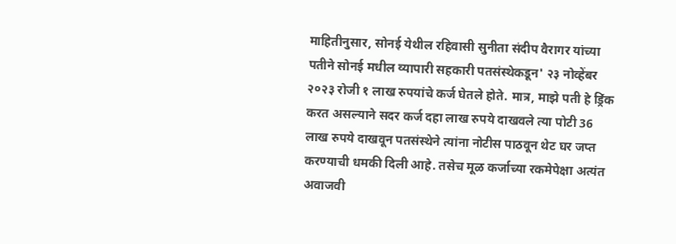माहितीनुसार, सोनई येथील रहिवासी सुनीता संदीप वैरागर यांच्या पतीने सोनई मधील व्यापारी सहकारी पतसंस्थेकडून' २३ नोव्हेंबर २०२३ रोजी १ लाख रुपयांचे कर्ज घेतले होते. मात्र, माझे पती हे ड्रिंक करत असल्याने सदर कर्ज दहा लाख रुपये दाखवले त्या पोटी 36 लाख रुपये दाखवून पतसंस्थेने त्यांना नोटीस पाठवून थेट घर जप्त करण्याची धमकी दिली आहे. तसेच मूळ कर्जाच्या रकमेपेक्षा अत्यंत अवाजवी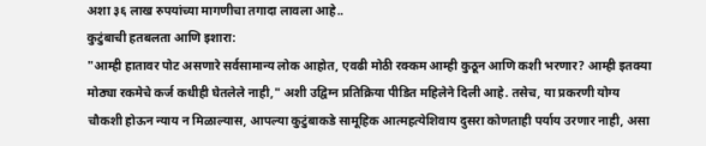अशा ३६ लाख रुपयांच्या मागणीचा तगादा लावला आहे..
कुटुंबाची हतबलता आणि इशारा:
"आम्ही हातावर पोट असणारे सर्वसामान्य लोक आहोत, एवढी मोठी रक्कम आम्ही कुठून आणि कशी भरणार? आम्ही इतक्या मोठ्या रकमेचे कर्ज कधीही घेतलेले नाही," अशी उद्विग्न प्रतिक्रिया पीडित महिलेने दिली आहे. तसेच, या प्रकरणी योग्य चौकशी होऊन न्याय न मिळाल्यास, आपल्या कुटुंबाकडे सामूहिक आत्महत्येशिवाय दुसरा कोणताही पर्याय उरणार नाही, असा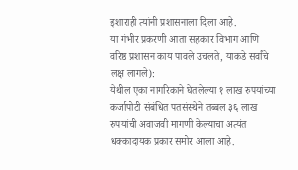इशाराही त्यांनी प्रशासनाला दिला आहे.
या गंभीर प्रकरणी आता सहकार विभाग आणि वरिष्ठ प्रशासन काय पावले उचलते, याकडे सर्वांचे लक्ष लागले):
येथील एका नागरिकाने घेतलेल्या १ लाख रुपयांच्या कर्जापोटी संबंधित पतसंस्थेने तब्बल ३६ लाख रुपयांची अवाजवी मागणी केल्याचा अत्यंत धक्कादायक प्रकार समोर आला आहे.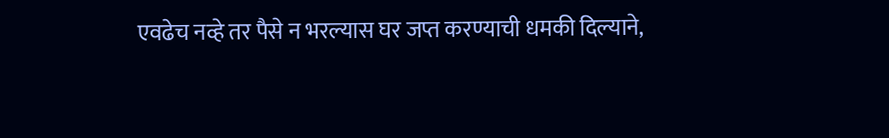एवढेच नव्हे तर पैसे न भरल्यास घर जप्त करण्याची धमकी दिल्याने,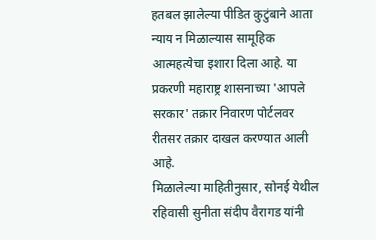हतबल झालेल्या पीडित कुटुंबाने आता न्याय न मिळाल्यास सामूहिक आत्महत्येचा इशारा दिला आहे. या प्रकरणी महाराष्ट्र शासनाच्या 'आपले सरकार' तक्रार निवारण पोर्टलवर रीतसर तक्रार दाखल करण्यात आली आहे.
मिळालेल्या माहितीनुसार, सोनई येथील रहिवासी सुनीता संदीप वैरागड यांनी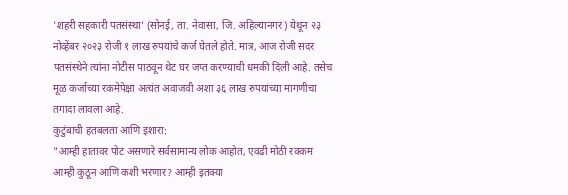'शहरी सहकारी पतसंस्था' (सोनई, ता. नेवासा, जि. अहिल्यानगर) येथून २३ नोव्हेंबर २०२३ रोजी १ लाख रुपयांचे कर्ज घेतले होते. मात्र, आज रोजी सदर पतसंस्थेने त्यांना नोटीस पाठवून थेट घर जप्त करण्याची धमकी दिली आहे. तसेच मूळ कर्जाच्या रकमेपेक्षा अत्यंत अवाजवी अशा ३६ लाख रुपयांच्या मागणीचा तगादा लावला आहे.
कुटुंबाची हतबलता आणि इशारा:
"आम्ही हातावर पोट असणारे सर्वसामान्य लोक आहोत, एवढी मोठी रक्कम आम्ही कुठून आणि कशी भरणार? आम्ही इतक्या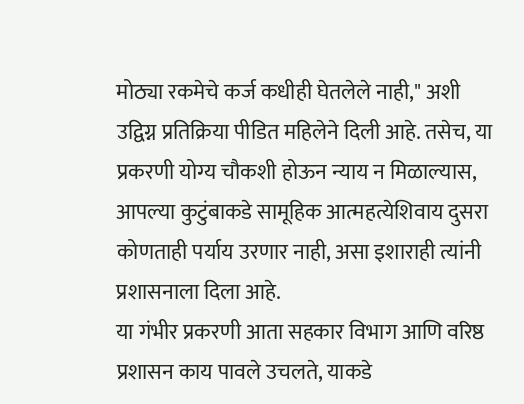मोठ्या रकमेचे कर्ज कधीही घेतलेले नाही," अशी उद्विग्न प्रतिक्रिया पीडित महिलेने दिली आहे. तसेच, या प्रकरणी योग्य चौकशी होऊन न्याय न मिळाल्यास, आपल्या कुटुंबाकडे सामूहिक आत्महत्येशिवाय दुसरा कोणताही पर्याय उरणार नाही, असा इशाराही त्यांनी प्रशासनाला दिला आहे.
या गंभीर प्रकरणी आता सहकार विभाग आणि वरिष्ठ प्रशासन काय पावले उचलते, याकडे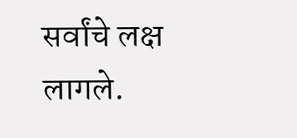सर्वांचे लक्ष लागले.